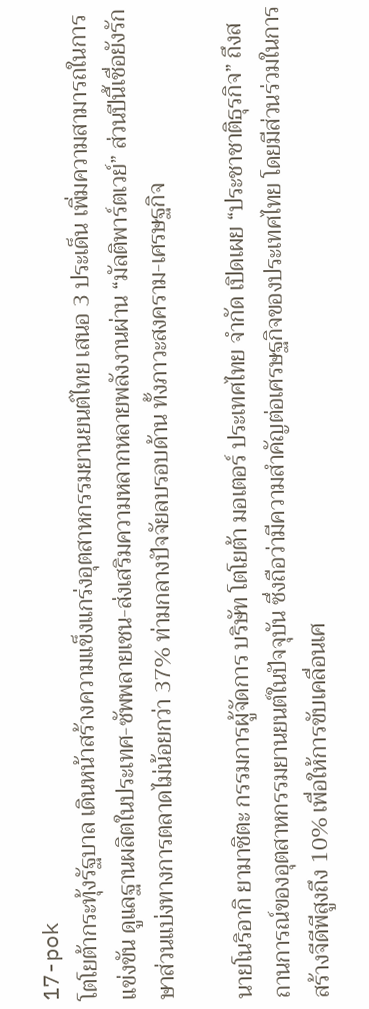17-pok
โตโยต้ากระทุ้งรัฐบาล เดินหน้าสร้างความแข็งแกร่งอุตสาหกรรมยานยนต์ไทย เสนอ 3 ประเด็น เพิ่มความสามารถในการแข่งขัน ดูแลฐานผลิตในประเทศ-ซัพพลายเชน-ส่งเสริมความหลากหลายพลังงานผ่าน “มัลติพาร์ตเวย์” ส่วนปีนี้เชื่อยังรักษาส่วนแบ่งทางการตลาดไม่น้อยกว่า 37% ท่ามกลางปัจจัยลบรอบด้าน ทั้งภาวะสงคราม-เศรษฐกิจ

นายโนริอากิ ยามาชิตะ กรรมการผู้จัดการ บริษัท โตโยต้า มอเตอร์ ประเทศไทย จำกัด เปิดเผย “ประชาชาติธุรกิจ” ถึงสถานการณ์ของอุตสาหกรรมยานยนต์ในปัจจุบัน ซึ่งถือว่ามีความสำคัญต่อเศรษฐกิจของประเทศไทย โดยมีส่วนร่วมในการสร้างจีดีพีสูงถึง 10% เพื่อให้การขับเคลื่อนเศ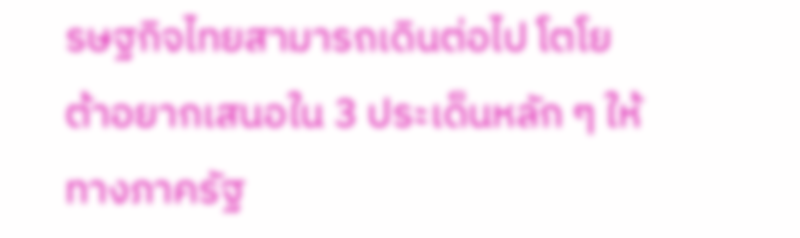รษฐกิจไทยสามารถเดินต่อไป โตโยต้าอยากเสนอใน 3 ประเด็นหลัก ๆ ให้ทางภาครัฐ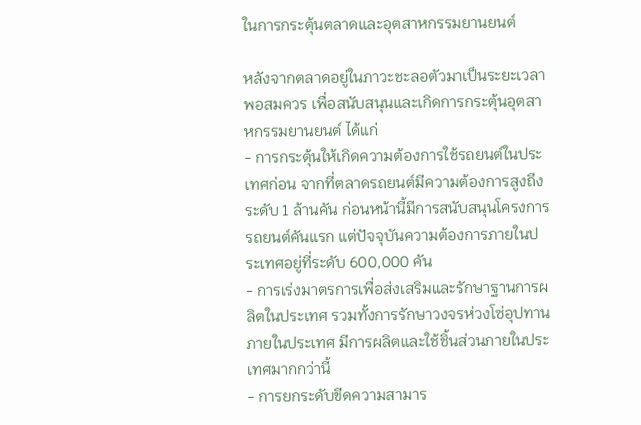ในการกระตุ้นตลาดและอุตสาหกรรมยานยนต์

หลังจากตลาดอยู่ในภาวะชะลอตัวมาเป็นระยะเวลาพอสมควร เพื่อสนับสนุนและเกิดการกระตุ้นอุตสาหกรรมยานยนต์ ได้แก่
- การกระตุ้นให้เกิดความต้องการใช้รถยนต์ในประเทศก่อน จากที่ตลาดรถยนต์มีความต้องการสูงถึงระดับ 1 ล้านคัน ก่อนหน้านี้มีการสนับสนุนโครงการรถยนต์คันแรก แต่ปัจจุบันความต้องการภายในประเทศอยู่ที่ระดับ 600,000 คัน
- การเร่งมาตรการเพื่อส่งเสริมและรักษาฐานการผลิตในประเทศ รวมทั้งการรักษาวงจรห่วงโซ่อุปทานภายในประเทศ มีการผลิตและใช้ชิ้นส่วนภายในประเทศมากกว่านี้
- การยกระดับขีดความสามาร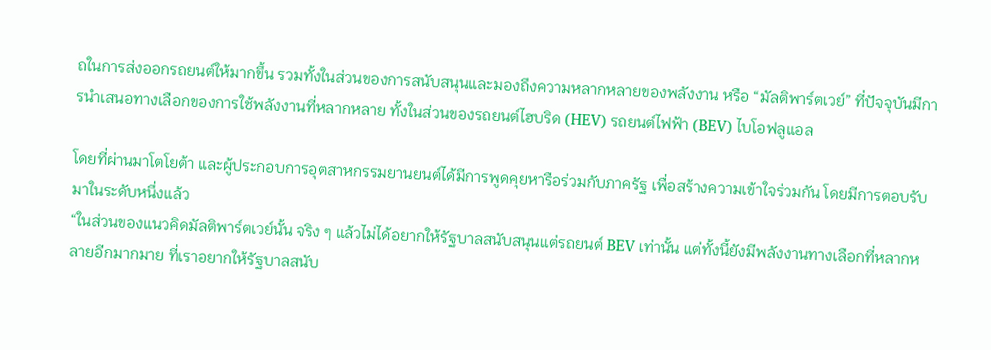ถในการส่งออกรถยนต์ให้มากขึ้น รวมทั้งในส่วนของการสนับสนุนและมองถึงความหลากหลายของพลังงาน หรือ “มัลติพาร์ตเวย์” ที่ปัจจุบันมีการนำเสนอทางเลือกของการใช้พลังงานที่หลากหลาย ทั้งในส่วนของรถยนต์ไฮบริด (HEV) รถยนต์ไฟฟ้า (BEV) ไบโอฟลูแอล

โดยที่ผ่านมาโตโยต้า และผู้ประกอบการอุตสาหกรรมยานยนต์ได้มีการพูดคุยหารือร่วมกับภาครัฐ เพื่อสร้างความเข้าใจร่วมกัน โดยมีการตอบรับมาในระดับหนึ่งแล้ว
“ในส่วนของแนวคิดมัลติพาร์ตเวย์นั้น จริง ๆ แล้วไม่ได้อยากให้รัฐบาลสนับสนุนแต่รถยนต์ BEV เท่านั้น แต่ทั้งนี้ยังมีพลังงานทางเลือกที่หลากหลายอีกมากมาย ที่เราอยากให้รัฐบาลสนับ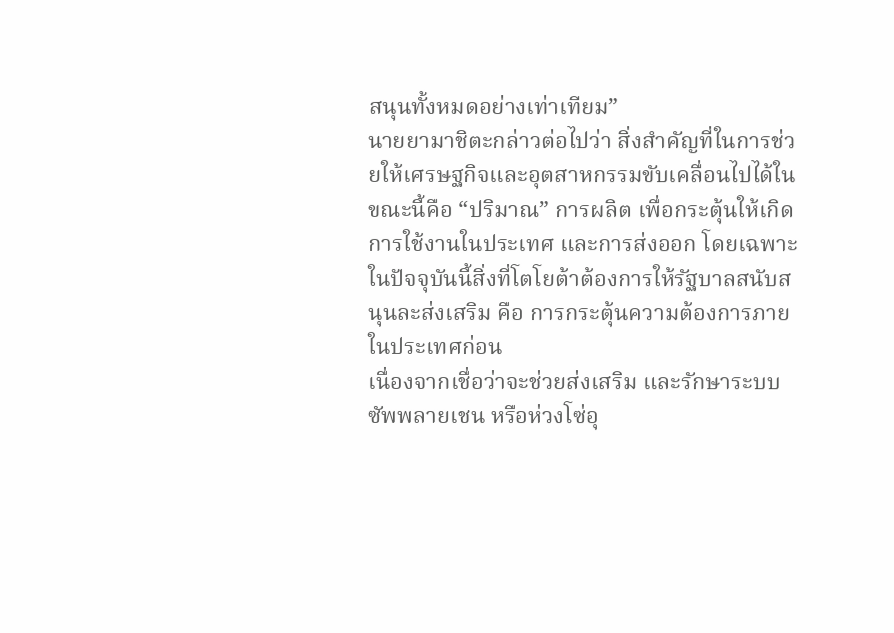สนุนทั้งหมดอย่างเท่าเทียม”
นายยามาชิตะกล่าวต่อไปว่า สิ่งสำคัญที่ในการช่วยให้เศรษฐกิจและอุตสาหกรรมขับเคลื่อนไปได้ในขณะนี้คือ “ปริมาณ” การผลิต เพื่อกระตุ้นให้เกิดการใช้งานในประเทศ และการส่งออก โดยเฉพาะในปัจจุบันนี้สิ่งที่โตโยต้าต้องการให้รัฐบาลสนับสนุนละส่งเสริม คือ การกระตุ้นความต้องการภายในประเทศก่อน
เนื่องจากเชื่อว่าจะช่วยส่งเสริม และรักษาระบบซัพพลายเชน หรือห่วงโซ่อุ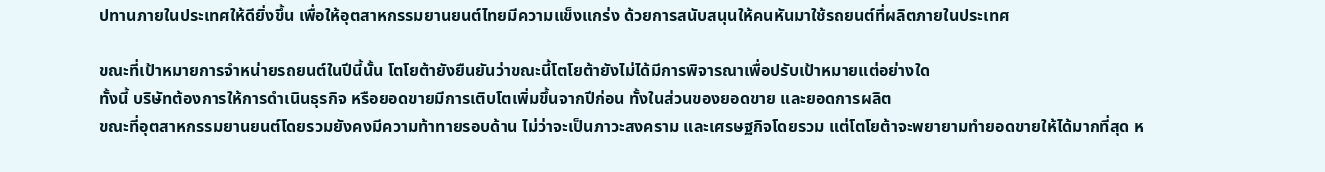ปทานภายในประเทศให้ดียิ่งขึ้น เพื่อให้อุตสาหกรรมยานยนต์ไทยมีความแข็งแกร่ง ด้วยการสนับสนุนให้คนหันมาใช้รถยนต์ที่ผลิตภายในประเทศ

ขณะที่เป้าหมายการจำหน่ายรถยนต์ในปีนี้นั้น โตโยต้ายังยืนยันว่าขณะนี้โตโยต้ายังไม่ได้มีการพิจารณาเพื่อปรับเป้าหมายแต่อย่างใด
ทั้งนี้ บริษัทต้องการให้การดำเนินธุรกิจ หรือยอดขายมีการเติบโตเพิ่มขึ้นจากปีก่อน ทั้งในส่วนของยอดขาย และยอดการผลิต
ขณะที่อุตสาหกรรมยานยนต์โดยรวมยังคงมีความท้าทายรอบด้าน ไม่ว่าจะเป็นภาวะสงคราม และเศรษฐกิจโดยรวม แต่โตโยต้าจะพยายามทำยอดขายให้ได้มากที่สุด ห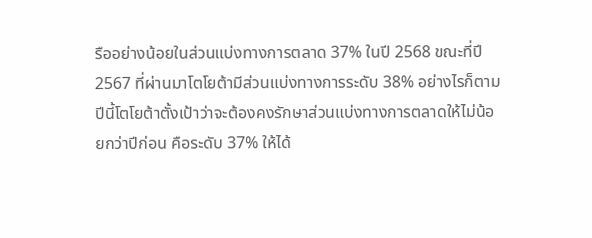รืออย่างน้อยในส่วนแบ่งทางการตลาด 37% ในปี 2568 ขณะที่ปี 2567 ที่ผ่านมาโตโยต้ามีส่วนแบ่งทางการระดับ 38% อย่างไรก็ตาม ปีนี้โตโยต้าตั้งเป้าว่าจะต้องคงรักษาส่วนแบ่งทางการตลาดให้ไม่น้อยกว่าปีก่อน คือระดับ 37% ให้ได้